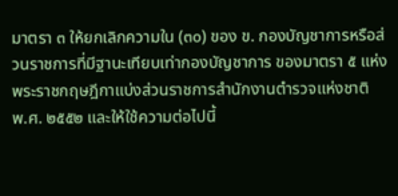มาตรา ๓ ให้ยกเลิกความใน (๓๐) ของ ข. กองบัญชาการหรือส่วนราชการที่มีฐานะเทียบเท่ากองบัญชาการ ของมาตรา ๕ แห่งพระราชกฤษฎีกาแบ่งส่วนราชการสำนักงานตำรวจแห่งชาติ พ.ศ. ๒๕๕๒ และให้ใช้ความต่อไปนี้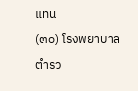แทน
(๓๐) โรงพยาบาลตำรว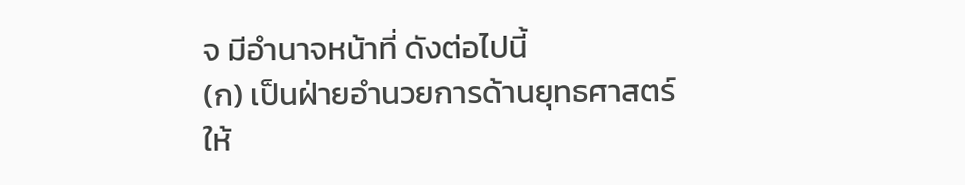จ มีอำนาจหน้าที่ ดังต่อไปนี้
(ก) เป็นฝ่ายอำนวยการด้านยุทธศาสตร์ให้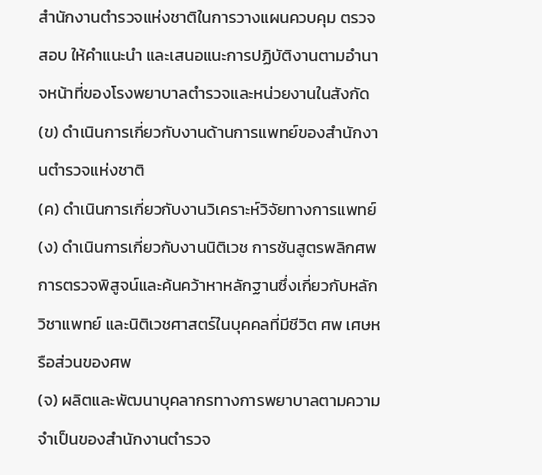สำนักงานตำรวจแห่งชาติในการวางแผนควบคุม ตรวจสอบ ให้คำแนะนำ และเสนอแนะการปฏิบัติงานตามอำนาจหน้าที่ของโรงพยาบาลตำรวจและหน่วยงานในสังกัด
(ข) ดำเนินการเกี่ยวกับงานด้านการแพทย์ของสำนักงานตำรวจแห่งชาติ
(ค) ดำเนินการเกี่ยวกับงานวิเคราะห์วิจัยทางการแพทย์
(ง) ดำเนินการเกี่ยวกับงานนิติเวช การชันสูตรพลิกศพ การตรวจพิสูจน์และค้นคว้าหาหลักฐานซึ่งเกี่ยวกับหลักวิชาแพทย์ และนิติเวชศาสตร์ในบุคคลที่มีชีวิต ศพ เศษหรือส่วนของศพ
(จ) ผลิตและพัฒนาบุคลากรทางการพยาบาลตามความจำเป็นของสำนักงานตำรวจ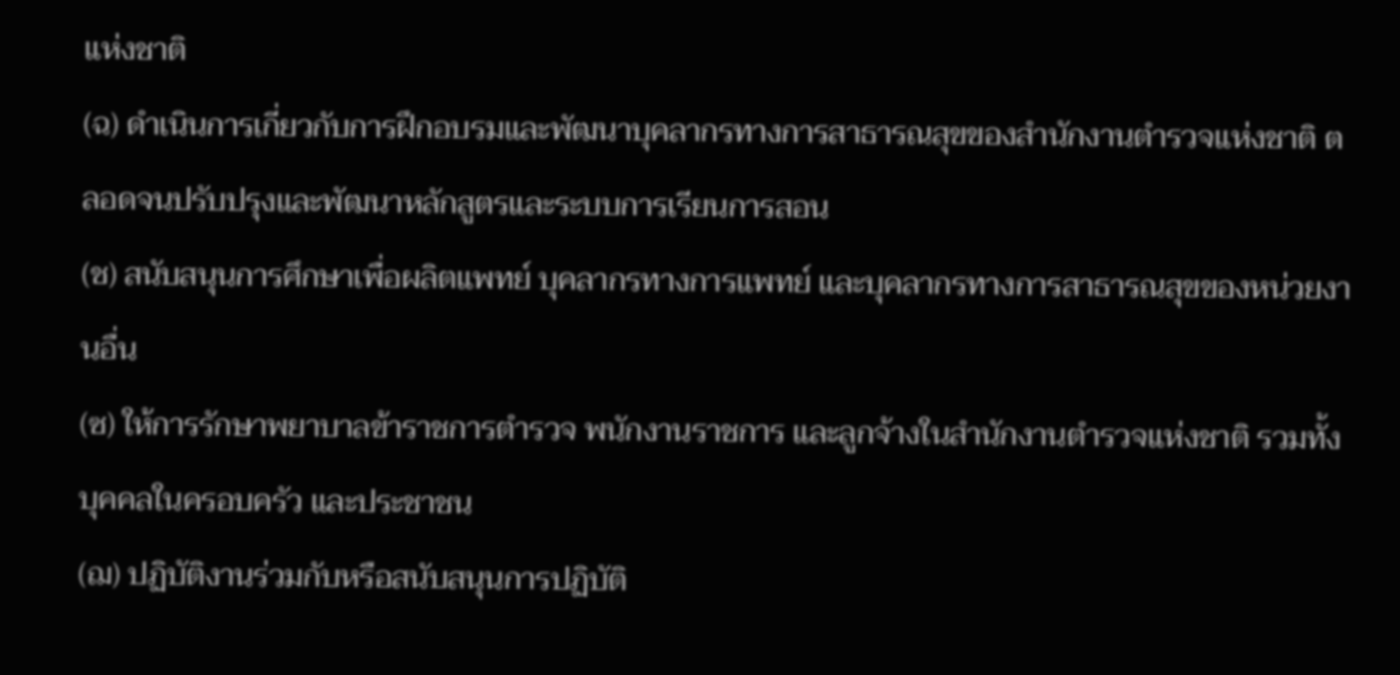แห่งชาติ
(ฉ) ดำเนินการเกี่ยวกับการฝึกอบรมและพัฒนาบุคลากรทางการสาธารณสุขของสำนักงานตำรวจแห่งชาติ ตลอดจนปรับปรุงและพัฒนาหลักสูตรและระบบการเรียนการสอน
(ช) สนับสนุนการศึกษาเพื่อผลิตแพทย์ บุคลากรทางการแพทย์ และบุคลากรทางการสาธารณสุขของหน่วยงานอื่น
(ซ) ให้การรักษาพยาบาลข้าราชการตำรวจ พนักงานราชการ และลูกจ้างในสำนักงานตำรวจแห่งชาติ รวมทั้งบุคคลในครอบครัว และประชาชน
(ฌ) ปฏิบัติงานร่วมกับหรือสนับสนุนการปฏิบัติ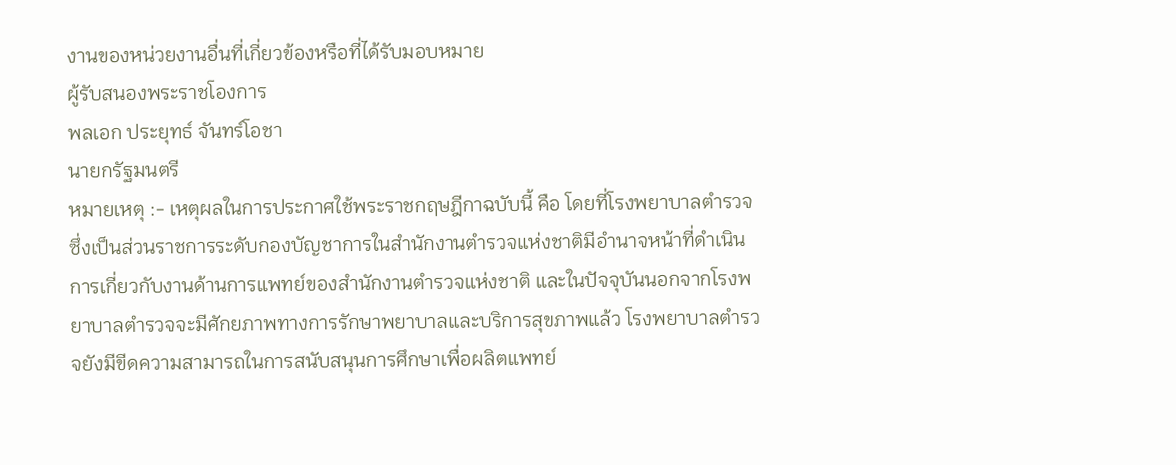งานของหน่วยงานอื่นที่เกี่ยวข้องหรือที่ได้รับมอบหมาย
ผู้รับสนองพระราชโองการ
พลเอก ประยุทธ์ จันทร์โอชา
นายกรัฐมนตรี
หมายเหตุ :- เหตุผลในการประกาศใช้พระราชกฤษฎีกาฉบับนี้ คือ โดยที่โรงพยาบาลตำรวจซึ่งเป็นส่วนราชการระดับกองบัญชาการในสำนักงานตำรวจแห่งชาติมีอำนาจหน้าที่ดำเนินการเกี่ยวกับงานด้านการแพทย์ของสำนักงานตำรวจแห่งชาติ และในปัจจุบันนอกจากโรงพยาบาลตำรวจจะมีศักยภาพทางการรักษาพยาบาลและบริการสุขภาพแล้ว โรงพยาบาลตำรวจยังมีขีดความสามารถในการสนับสนุนการศึกษาเพื่อผลิตแพทย์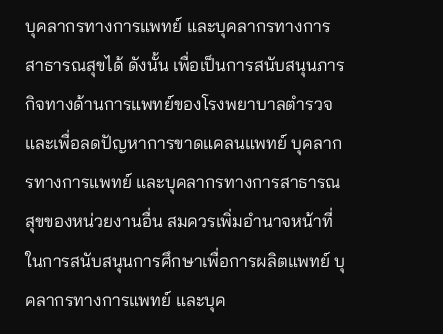บุคลากรทางการแพทย์ และบุคลากรทางการสาธารณสุขได้ ดังนั้น เพื่อเป็นการสนับสนุนภารกิจทางด้านการแพทย์ของโรงพยาบาลตำรวจ และเพื่อลดปัญหาการขาดแคลนแพทย์ บุคลากรทางการแพทย์ และบุคลากรทางการสาธารณสุขของหน่วยงานอื่น สมควรเพิ่มอำนาจหน้าที่ในการสนับสนุนการศึกษาเพื่อการผลิตแพทย์ บุคลากรทางการแพทย์ และบุค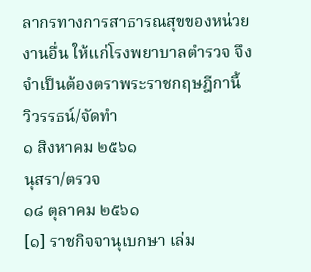ลากรทางการสาธารณสุขของหน่วยงานอื่น ให้แก่โรงพยาบาลตำรวจ จึงจำเป็นต้องตราพระราชกฤษฎีกานี้
วิวรรธน์/จัดทำ
๑ สิงหาคม ๒๕๖๑
นุสรา/ตรวจ
๑๘ ตุลาคม ๒๕๖๑
[๑] ราชกิจจานุเบกษา เล่ม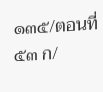๑๓๕/ตอนที่ ๕๓ ก/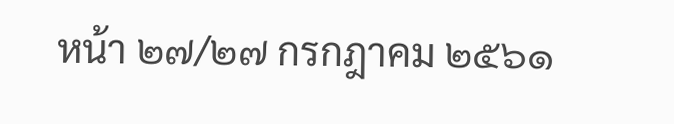หน้า ๒๗/๒๗ กรกฎาคม ๒๕๖๑